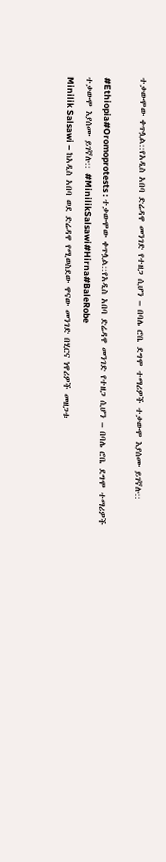ተቃውሞው ቀጥሏል::የአዲስ አበባ ድሬዳዋ መንገድ የተዘጋ ሲሆን – በባሌ ሮቤ ደግሞ ተማሪዎች ተቃውሞ እያሰሙ ይገኛሉ::

#Ethiopia#Oromoprotests : ተቃውሞው ቀጥሏል::የአዲስ አበባ ድሬዳዋ መንገድ የተዘጋ ሲሆን – በባሌ ሮቤ ደግሞ ተማሪዎች ተቃውሞ እያሰሙ ይገኛሉ:: #MinilikSalsawi#Hirna#BaleRobe
Minilik Salsawi – ከአዲስ አበባ ወደ ድሬዳዋ የሚወስደው ዋናው መንገድ በሂርና ነዋሪዎች መዘጋቱ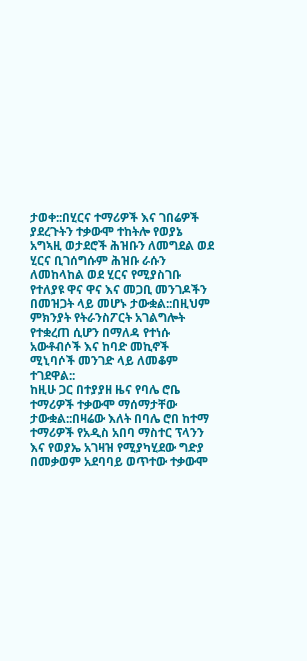ታወቀ::በሂርና ተማሪዎች እና ገበሬዎች ያደረጉትን ተቃውሞ ተከትሎ የወያኔ አግኣዚ ወታደሮች ሕዝቡን ለመግደል ወደ ሂርና ቢገሰግሱም ሕዝቡ ራሱን ለመከላከል ወደ ሂርና የሚያስገቡ የተለያዩ ዋና ዋና እና መጋቢ መንገዶችን በመዝጋት ላይ መሆኑ ታውቋል::በዚህም ምክንያት የትራንስፖርት አገልግሎት የተቋረጠ ሲሆን በማለዳ የተነሱ አውቶብሶች እና ከባድ መኪኖች ሚኒባሶች መንገድ ላይ ለመቆም ተገደዋል::
ከዚሁ ጋር በተያያዘ ዜና የባሌ ሮቤ ተማሪዎች ተቃውሞ ማሰማታቸው ታውቋል::በዛሬው እለት በባሌ ሮበ ከተማ ተማሪዎች የአዲስ አበባ ማስተር ፕላንን እና የወያኤ አገዛዝ የሚያካሂደው ግድያ በመቃወም አደባባይ ወጥተው ተቃውሞ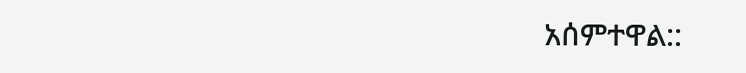አሰምተዋል::